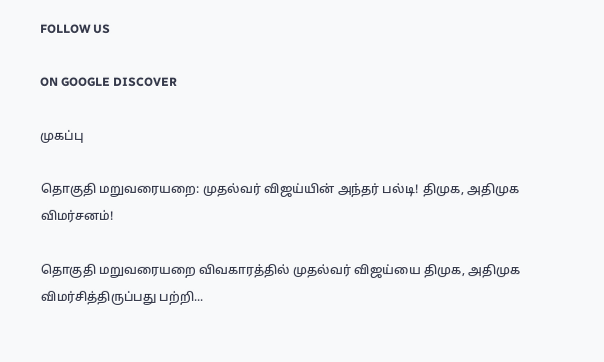FOLLOW US

ON GOOGLE DISCOVER

முகப்பு

தொகுதி மறுவரையறை: முதல்வர் விஜய்யின் அந்தர் பல்டி! திமுக, அதிமுக விமர்சனம்!

தொகுதி மறுவரையறை விவகாரத்தில் முதல்வர் விஜய்யை திமுக, அதிமுக விமர்சித்திருப்பது பற்றி...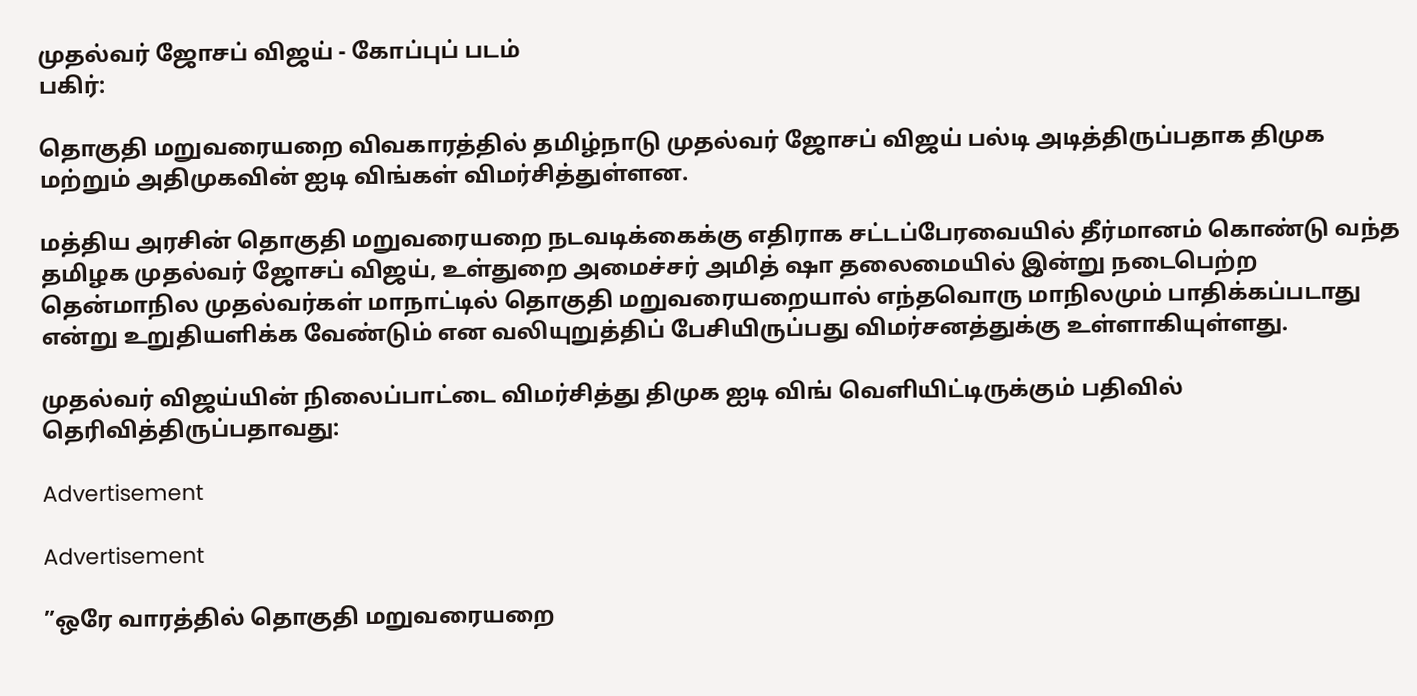முதல்வர் ஜோசப் விஜய் - கோப்புப் படம்
பகிர்:

தொகுதி மறுவரையறை விவகாரத்தில் தமிழ்நாடு முதல்வர் ஜோசப் விஜய் பல்டி அடித்திருப்பதாக திமுக மற்றும் அதிமுகவின் ஐடி விங்கள் விமர்சித்துள்ளன.

மத்திய அரசின் தொகுதி மறுவரையறை நடவடிக்கைக்கு எதிராக சட்டப்பேரவையில் தீர்மானம் கொண்டு வந்த தமிழக முதல்வர் ஜோசப் விஜய், உள்துறை அமைச்சர் அமித் ஷா தலைமையில் இன்று நடைபெற்ற தென்மாநில முதல்வர்கள் மாநாட்டில் தொகுதி மறுவரையறையால் எந்தவொரு மாநிலமும் பாதிக்கப்படாது என்று உறுதியளிக்க வேண்டும் என வலியுறுத்திப் பேசியிருப்பது விமர்சனத்துக்கு உள்ளாகியுள்ளது.

முதல்வர் விஜய்யின் நிலைப்பாட்டை விமர்சித்து திமுக ஐடி விங் வெளியிட்டிருக்கும் பதிவில் தெரிவித்திருப்பதாவது:

Advertisement

Advertisement

”ஒரே வாரத்தில் தொகுதி மறுவரையறை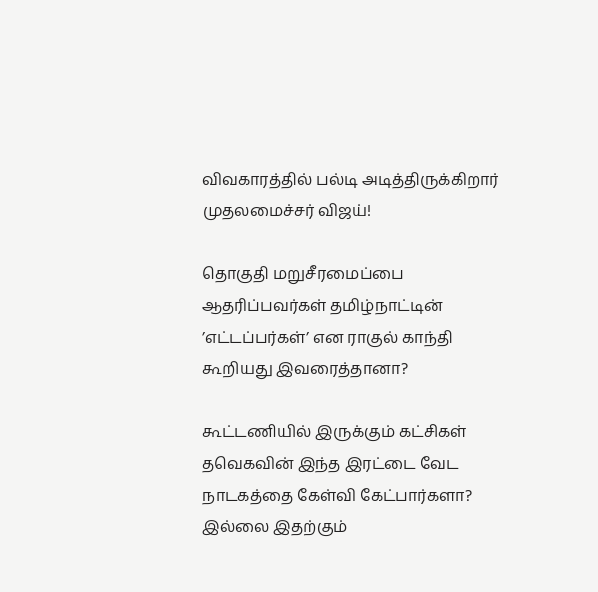விவகாரத்தில் பல்டி அடித்திருக்கிறார் முதலமைச்சர் விஜய்!

தொகுதி மறுசீரமைப்பை ஆதரிப்பவர்கள் தமிழ்நாட்டின் ’எட்டப்பர்கள்’ என ராகுல் காந்தி கூறியது இவரைத்தானா?

கூட்டணியில் இருக்கும் கட்சிகள் தவெகவின் இந்த இரட்டை வேட நாடகத்தை கேள்வி கேட்பார்களா? இல்லை இதற்கும்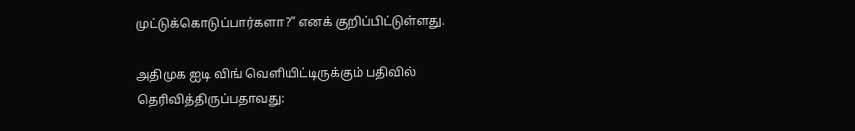முட்டுக்கொடுப்பார்களா?” எனக் குறிப்பிட்டுள்ளது.

அதிமுக ஐடி விங் வெளியிட்டிருக்கும் பதிவில் தெரிவித்திருப்பதாவது: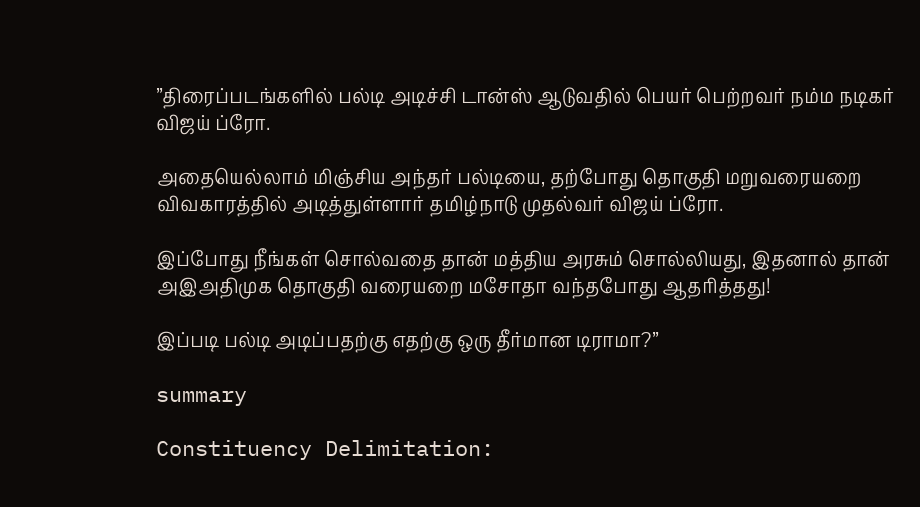”திரைப்படங்களில் பல்டி அடிச்சி டான்ஸ் ஆடுவதில் பெயர் பெற்றவர் நம்ம நடிகர் விஜய் ப்ரோ.

அதையெல்லாம் மிஞ்சிய அந்தர் பல்டியை, தற்போது தொகுதி மறுவரையறை விவகாரத்தில் அடித்துள்ளார் தமிழ்நாடு முதல்வர் விஜய் ப்ரோ.

இப்போது நீங்கள் சொல்வதை தான் மத்திய அரசும் சொல்லியது, இதனால் தான் அஇஅதிமுக தொகுதி வரையறை மசோதா வந்தபோது ஆதரித்தது!

இப்படி பல்டி அடிப்பதற்கு எதற்கு ஒரு தீர்மான டிராமா?”

summary

Constituency Delimitation: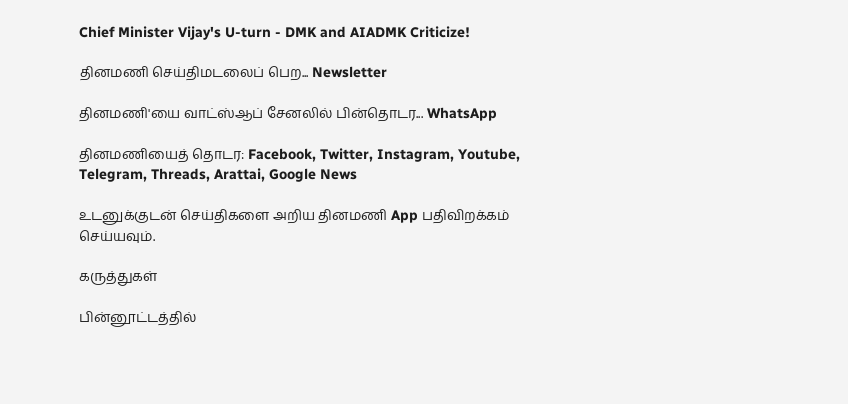Chief Minister Vijay's U-turn - DMK and AIADMK Criticize!

தினமணி செய்திமடலைப் பெற... Newsletter

தினமணி'யை வாட்ஸ்ஆப் சேனலில் பின்தொடர... WhatsApp

தினமணியைத் தொடர: Facebook, Twitter, Instagram, Youtube, Telegram, Threads, Arattai, Google News

உடனுக்குடன் செய்திகளை அறிய தினமணி App பதிவிறக்கம் செய்யவும்.

கருத்துகள்

பின்னூட்டத்தில்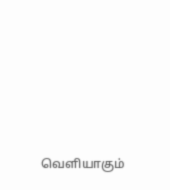வெளியாகும்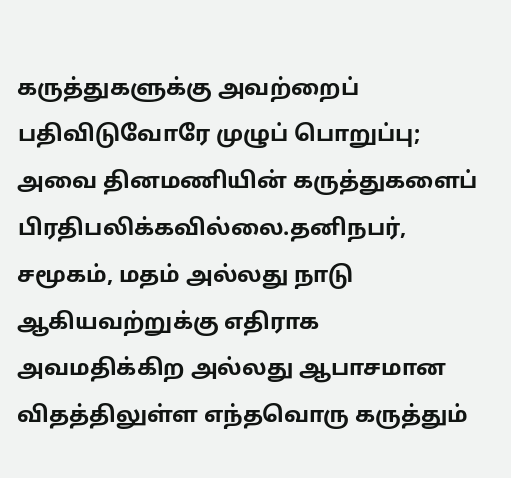கருத்துகளுக்கு அவற்றைப் பதிவிடுவோரே முழுப் பொறுப்பு; அவை தினமணியின் கருத்துகளைப் பிரதிபலிக்கவில்லை.தனிநபர், சமூகம், மதம் அல்லது நாடு ஆகியவற்றுக்கு எதிராக அவமதிக்கிற அல்லது ஆபாசமான விதத்திலுள்ள எந்தவொரு கருத்தும்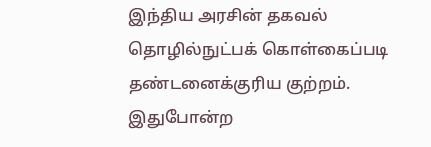இந்திய அரசின் தகவல் தொழில்நுட்பக் கொள்கைப்படி தண்டனைக்குரிய குற்றம். இதுபோன்ற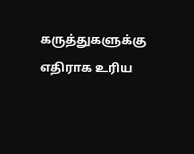கருத்துகளுக்கு எதிராக உரிய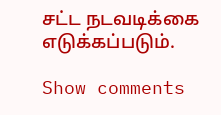சட்ட நடவடிக்கை எடுக்கப்படும்.

Show comments